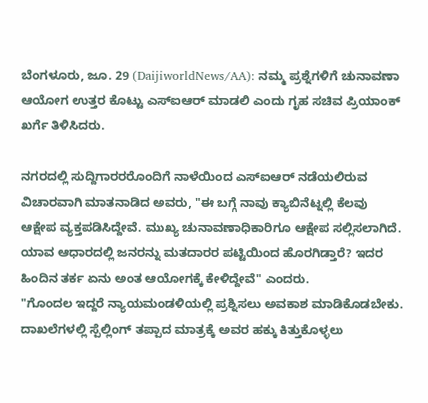ಬೆಂಗಳೂರು, ಜೂ. 29 (DaijiworldNews/AA): ನಮ್ಮ ಪ್ರಶ್ನೆಗಳಿಗೆ ಚುನಾವಣಾ ಆಯೋಗ ಉತ್ತರ ಕೊಟ್ಟು ಎಸ್ಐಆರ್ ಮಾಡಲಿ ಎಂದು ಗೃಹ ಸಚಿವ ಪ್ರಿಯಾಂಕ್ ಖರ್ಗೆ ತಿಳಿಸಿದರು.

ನಗರದಲ್ಲಿ ಸುದ್ದಿಗಾರರರೊಂದಿಗೆ ನಾಳೆಯಿಂದ ಎಸ್ಐಆರ್ ನಡೆಯಲಿರುವ ವಿಚಾರವಾಗಿ ಮಾತನಾಡಿದ ಅವರು, "ಈ ಬಗ್ಗೆ ನಾವು ಕ್ಯಾಬಿನೆಟ್ನಲ್ಲಿ ಕೆಲವು ಆಕ್ಷೇಪ ವ್ಯಕ್ತಪಡಿಸಿದ್ದೇವೆ. ಮುಖ್ಯ ಚುನಾವಣಾಧಿಕಾರಿಗೂ ಆಕ್ಷೇಪ ಸಲ್ಲಿಸಲಾಗಿದೆ. ಯಾವ ಆಧಾರದಲ್ಲಿ ಜನರನ್ನು ಮತದಾರರ ಪಟ್ಟಿಯಿಂದ ಹೊರಗಿಡ್ತಾರೆ? ಇದರ ಹಿಂದಿನ ತರ್ಕ ಏನು ಅಂತ ಆಯೋಗಕ್ಕೆ ಕೇಳಿದ್ದೇವೆ" ಎಂದರು.
"ಗೊಂದಲ ಇದ್ದರೆ ನ್ಯಾಯಮಂಡಳಿಯಲ್ಲಿ ಪ್ರಶ್ನಿಸಲು ಅವಕಾಶ ಮಾಡಿಕೊಡಬೇಕು. ದಾಖಲೆಗಳಲ್ಲಿ ಸ್ಪೆಲ್ಲಿಂಗ್ ತಪ್ಪಾದ ಮಾತ್ರಕ್ಕೆ ಅವರ ಹಕ್ಕು ಕಿತ್ತುಕೊಳ್ಳಲು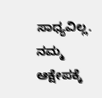ಸಾಧ್ಯವಿಲ್ಲ. ನಮ್ಮ ಆಕ್ಷೇಪಕ್ಕೆ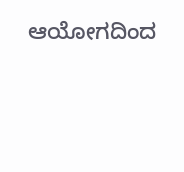ಆಯೋಗದಿಂದ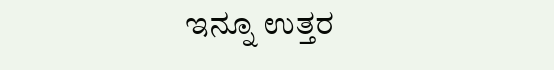ಇನ್ನೂ ಉತ್ತರ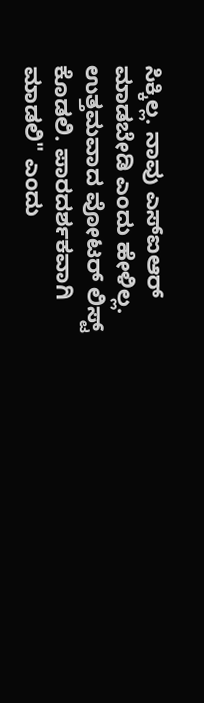ಸಿಕ್ಕಿಲ್ಲ. ನಾವು ಎಸ್ಐಆರ್ ಮಾಡಬೇಡಿ ಎಂದು ಹೇಳಿಲ್ಲ. ಉತ್ತಮವಾದ ವೋಟರ್ ಲಿಸ್ಟ್ ಕೊಡಲಿ. ಪಾರದರ್ಶಕವಾಗಿ ಮಾಡಲಿ" ಎಂದು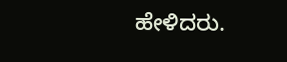ಹೇಳಿದರು.